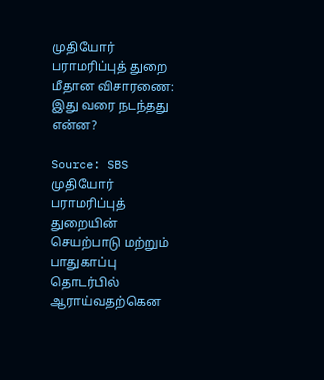முதியோர் பராமரிப்புத் துறை மீதான விசாரணை: இது வரை நடந்தது என்ன?

Source: SBS
முதியோர் பராமரிப்புத் துறையின் செயற்பாடு மற்றும் பாதுகாப்பு தொடர்பில் ஆராய்வதற்கென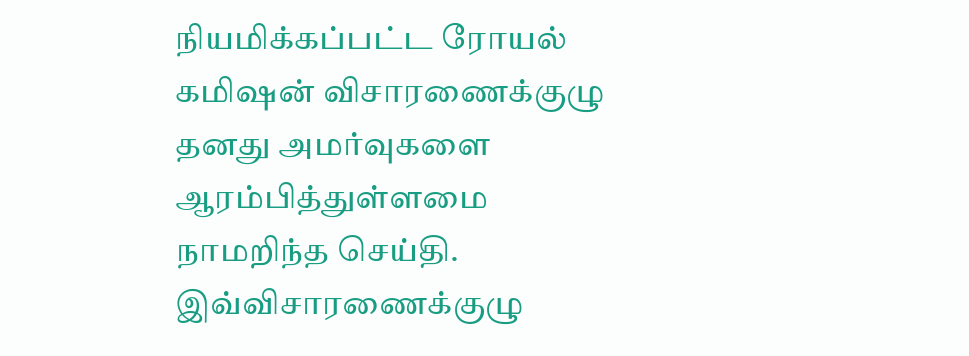நியமிக்கப்பட்ட ரோயல் கமிஷன் விசாரணைக்குழு தனது அமர்வுகளை ஆரம்பித்துள்ளமை நாமறிந்த செய்தி. இவ்விசாரணைக்குழு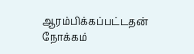ஆரம்பிக்கப்பட்டதன் நோக்கம்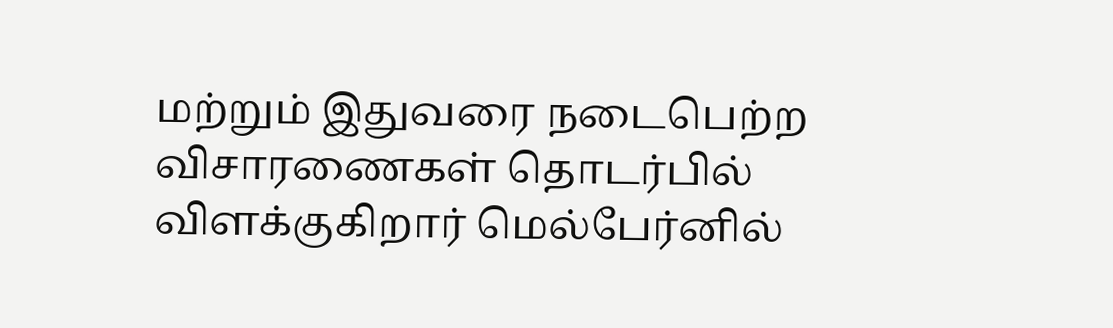மற்றும் இதுவரை நடைபெற்ற விசாரணைகள் தொடர்பில் விளக்குகிறார் மெல்பேர்னில்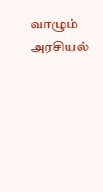வாழும் அரசியல்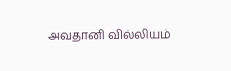அவதானி வில்லியம்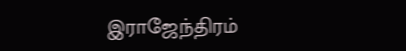இராஜேந்திரம்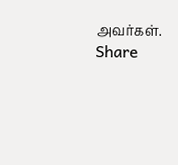அவர்கள்.
Share